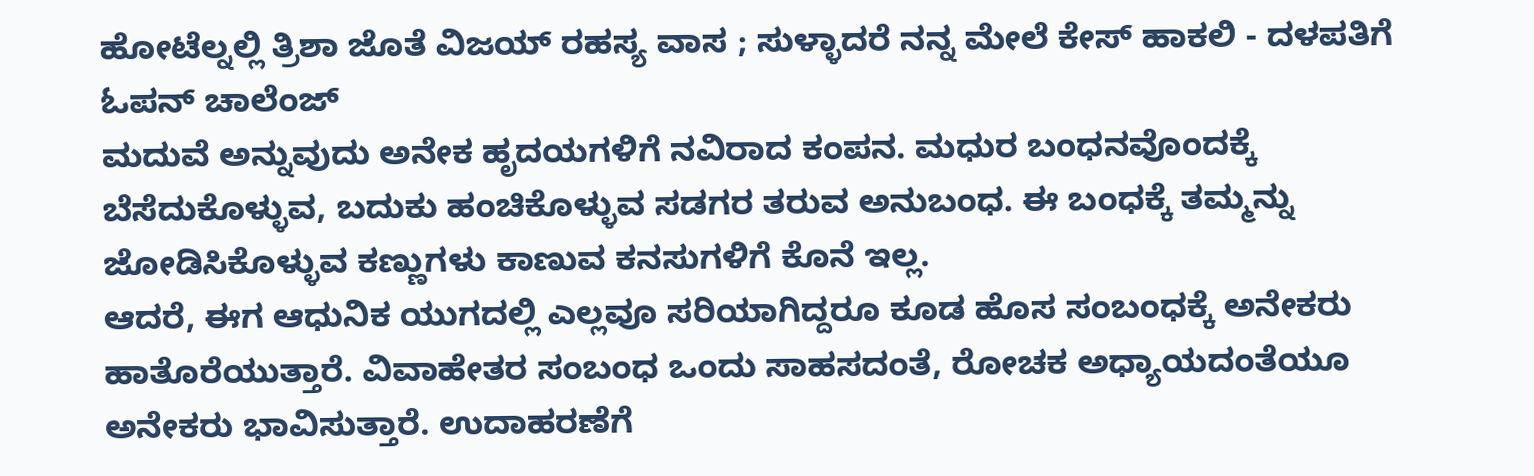ಹೋಟೆಲ್ನಲ್ಲಿ ತ್ರಿಶಾ ಜೊತೆ ವಿಜಯ್ ರಹಸ್ಯ ವಾಸ ; ಸುಳ್ಳಾದರೆ ನನ್ನ ಮೇಲೆ ಕೇಸ್ ಹಾಕಲಿ - ದಳಪತಿಗೆ ಓಪನ್ ಚಾಲೆಂಜ್
ಮದುವೆ ಅನ್ನುವುದು ಅನೇಕ ಹೃದಯಗಳಿಗೆ ನವಿರಾದ ಕಂಪನ. ಮಧುರ ಬಂಧನವೊಂದಕ್ಕೆ ಬೆಸೆದುಕೊಳ್ಳುವ, ಬದುಕು ಹಂಚಿಕೊಳ್ಳುವ ಸಡಗರ ತರುವ ಅನುಬಂಧ. ಈ ಬಂಧಕ್ಕೆ ತಮ್ಮನ್ನು ಜೋಡಿಸಿಕೊಳ್ಳುವ ಕಣ್ಣುಗಳು ಕಾಣುವ ಕನಸುಗಳಿಗೆ ಕೊನೆ ಇಲ್ಲ.
ಆದರೆ, ಈಗ ಆಧುನಿಕ ಯುಗದಲ್ಲಿ ಎಲ್ಲವೂ ಸರಿಯಾಗಿದ್ದರೂ ಕೂಡ ಹೊಸ ಸಂಬಂಧಕ್ಕೆ ಅನೇಕರು ಹಾತೊರೆಯುತ್ತಾರೆ. ವಿವಾಹೇತರ ಸಂಬಂಧ ಒಂದು ಸಾಹಸದಂತೆ, ರೋಚಕ ಅಧ್ಯಾಯದಂತೆಯೂ ಅನೇಕರು ಭಾವಿಸುತ್ತಾರೆ. ಉದಾಹರಣೆಗೆ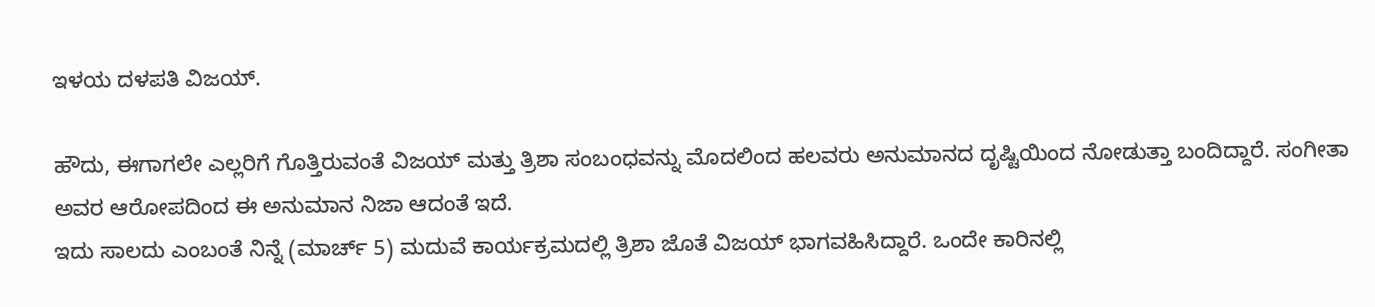ಇಳಯ ದಳಪತಿ ವಿಜಯ್.

ಹೌದು, ಈಗಾಗಲೇ ಎಲ್ಲರಿಗೆ ಗೊತ್ತಿರುವಂತೆ ವಿಜಯ್ ಮತ್ತು ತ್ರಿಶಾ ಸಂಬಂಧವನ್ನು ಮೊದಲಿಂದ ಹಲವರು ಅನುಮಾನದ ದೃಷ್ಟಿಯಿಂದ ನೋಡುತ್ತಾ ಬಂದಿದ್ದಾರೆ. ಸಂಗೀತಾ ಅವರ ಆರೋಪದಿಂದ ಈ ಅನುಮಾನ ನಿಜಾ ಆದಂತೆ ಇದೆ.
ಇದು ಸಾಲದು ಎಂಬಂತೆ ನಿನ್ನೆ (ಮಾರ್ಚ್ 5) ಮದುವೆ ಕಾರ್ಯಕ್ರಮದಲ್ಲಿ ತ್ರಿಶಾ ಜೊತೆ ವಿಜಯ್ ಭಾಗವಹಿಸಿದ್ದಾರೆ. ಒಂದೇ ಕಾರಿನಲ್ಲಿ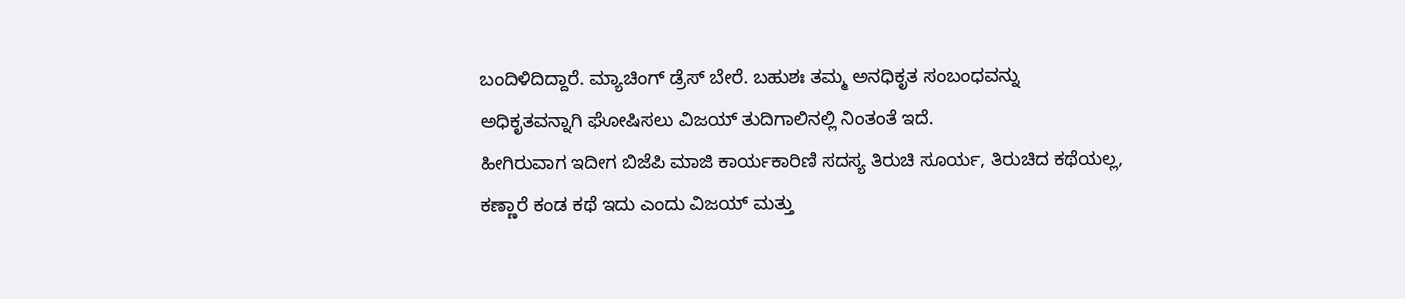ಬಂದಿಳಿದಿದ್ದಾರೆ. ಮ್ಯಾಚಿಂಗ್ ಡ್ರೆಸ್ ಬೇರೆ. ಬಹುಶಃ ತಮ್ಮ ಅನಧಿಕೃತ ಸಂಬಂಧವನ್ನು ಅಧಿಕೃತವನ್ನಾಗಿ ಘೋಷಿಸಲು ವಿಜಯ್ ತುದಿಗಾಲಿನಲ್ಲಿ ನಿಂತಂತೆ ಇದೆ.
ಹೀಗಿರುವಾಗ ಇದೀಗ ಬಿಜೆಪಿ ಮಾಜಿ ಕಾರ್ಯಕಾರಿಣಿ ಸದಸ್ಯ ತಿರುಚಿ ಸೂರ್ಯ, ತಿರುಚಿದ ಕಥೆಯಲ್ಲ, ಕಣ್ಣಾರೆ ಕಂಡ ಕಥೆ ಇದು ಎಂದು ವಿಜಯ್ ಮತ್ತು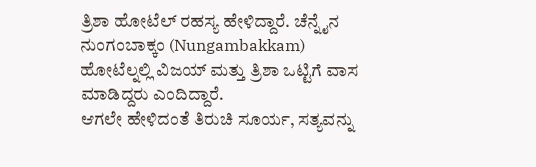ತ್ರಿಶಾ ಹೋಟೆಲ್ ರಹಸ್ಯ ಹೇಳಿದ್ದಾರೆ. ಚೆನ್ನೈನ ನುಂಗಂಬಾಕ್ಕಂ (Nungambakkam) ಹೋಟೆಲ್ನಲ್ಲಿ ವಿಜಯ್ ಮತ್ತು ತ್ರಿಶಾ ಒಟ್ಟಿಗೆ ವಾಸ ಮಾಡಿದ್ದರು ಎಂದಿದ್ದಾರೆ.
ಆಗಲೇ ಹೇಳಿದಂತೆ ತಿರುಚಿ ಸೂರ್ಯ, ಸತ್ಯವನ್ನು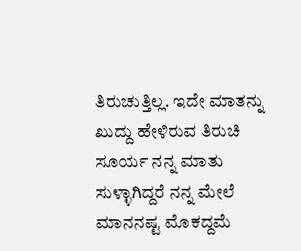ತಿರುಚುತ್ತಿಲ್ಲ. ಇದೇ ಮಾತನ್ನು ಖುದ್ದು ಹೇಳಿರುವ ತಿರುಚಿ ಸೂರ್ಯ ನನ್ನ ಮಾತು ಸುಳ್ಳಾಗಿದ್ದರೆ ನನ್ನ ಮೇಲೆ ಮಾನನಷ್ಟ ಮೊಕದ್ದಮೆ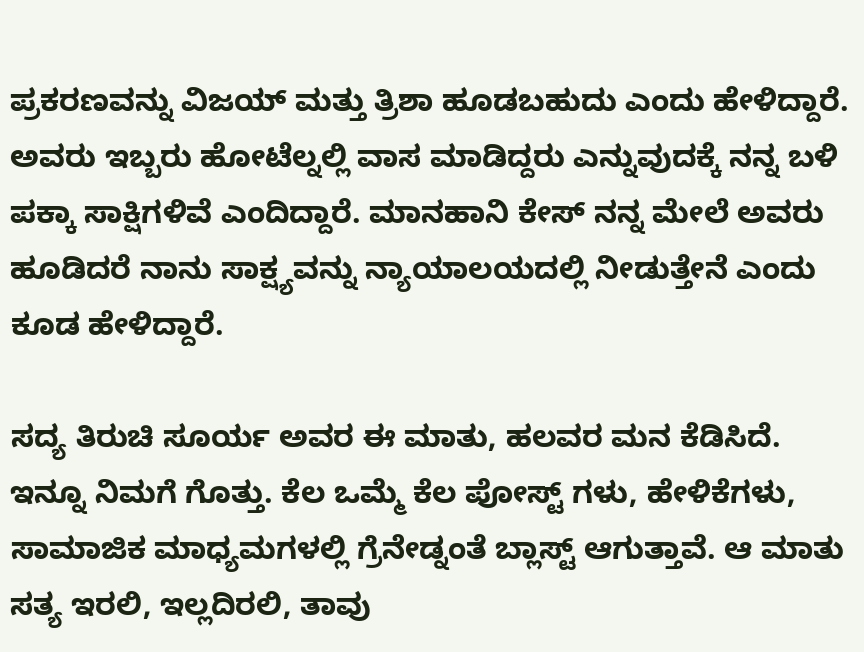ಪ್ರಕರಣವನ್ನು ವಿಜಯ್ ಮತ್ತು ತ್ರಿಶಾ ಹೂಡಬಹುದು ಎಂದು ಹೇಳಿದ್ದಾರೆ. ಅವರು ಇಬ್ಬರು ಹೋಟೆಲ್ನಲ್ಲಿ ವಾಸ ಮಾಡಿದ್ದರು ಎನ್ನುವುದಕ್ಕೆ ನನ್ನ ಬಳಿ ಪಕ್ಕಾ ಸಾಕ್ಷಿಗಳಿವೆ ಎಂದಿದ್ದಾರೆ. ಮಾನಹಾನಿ ಕೇಸ್ ನನ್ನ ಮೇಲೆ ಅವರು ಹೂಡಿದರೆ ನಾನು ಸಾಕ್ಷ್ಯವನ್ನು ನ್ಯಾಯಾಲಯದಲ್ಲಿ ನೀಡುತ್ತೇನೆ ಎಂದು ಕೂಡ ಹೇಳಿದ್ದಾರೆ.

ಸದ್ಯ ತಿರುಚಿ ಸೂರ್ಯ ಅವರ ಈ ಮಾತು, ಹಲವರ ಮನ ಕೆಡಿಸಿದೆ. ಇನ್ನೂ ನಿಮಗೆ ಗೊತ್ತು. ಕೆಲ ಒಮ್ಮೆ ಕೆಲ ಪೋಸ್ಟ್ ಗಳು, ಹೇಳಿಕೆಗಳು, ಸಾಮಾಜಿಕ ಮಾಧ್ಯಮಗಳಲ್ಲಿ ಗ್ರೆನೇಡ್ನಂತೆ ಬ್ಲಾಸ್ಟ್ ಆಗುತ್ತಾವೆ. ಆ ಮಾತು ಸತ್ಯ ಇರಲಿ, ಇಲ್ಲದಿರಲಿ, ತಾವು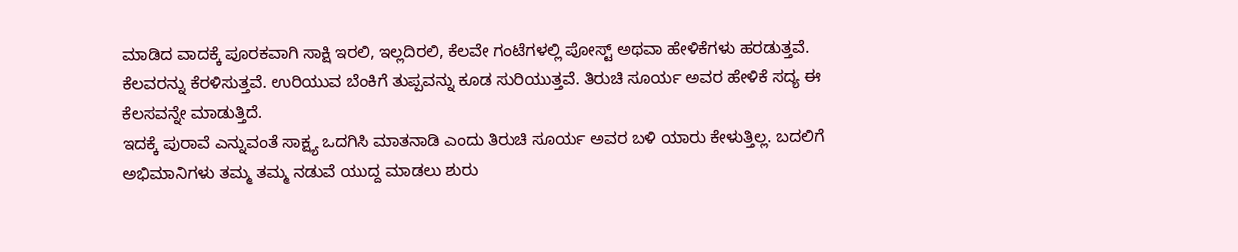ಮಾಡಿದ ವಾದಕ್ಕೆ ಪೂರಕವಾಗಿ ಸಾಕ್ಷಿ ಇರಲಿ, ಇಲ್ಲದಿರಲಿ, ಕೆಲವೇ ಗಂಟೆಗಳಲ್ಲಿ ಪೋಸ್ಟ್ ಅಥವಾ ಹೇಳಿಕೆಗಳು ಹರಡುತ್ತವೆ. ಕೆಲವರನ್ನು ಕೆರಳಿಸುತ್ತವೆ. ಉರಿಯುವ ಬೆಂಕಿಗೆ ತುಪ್ಪವನ್ನು ಕೂಡ ಸುರಿಯುತ್ತವೆ. ತಿರುಚಿ ಸೂರ್ಯ ಅವರ ಹೇಳಿಕೆ ಸದ್ಯ ಈ ಕೆಲಸವನ್ನೇ ಮಾಡುತ್ತಿದೆ.
ಇದಕ್ಕೆ ಪುರಾವೆ ಎನ್ನುವಂತೆ ಸಾಕ್ಷ್ಯ ಒದಗಿಸಿ ಮಾತನಾಡಿ ಎಂದು ತಿರುಚಿ ಸೂರ್ಯ ಅವರ ಬಳಿ ಯಾರು ಕೇಳುತ್ತಿಲ್ಲ. ಬದಲಿಗೆ ಅಭಿಮಾನಿಗಳು ತಮ್ಮ ತಮ್ಮ ನಡುವೆ ಯುದ್ದ ಮಾಡಲು ಶುರು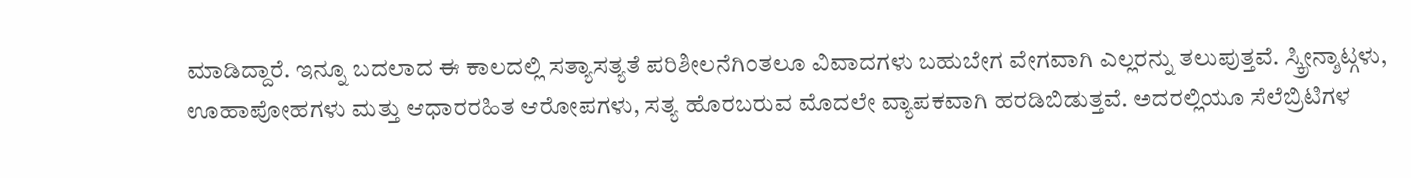ಮಾಡಿದ್ದಾರೆ. ಇನ್ನೂ ಬದಲಾದ ಈ ಕಾಲದಲ್ಲಿ ಸತ್ಯಾಸತ್ಯತೆ ಪರಿಶೀಲನೆಗಿಂತಲೂ ವಿವಾದಗಳು ಬಹುಬೇಗ ವೇಗವಾಗಿ ಎಲ್ಲರನ್ನು ತಲುಪುತ್ತವೆ. ಸ್ಕ್ರೀನ್ಶಾಟ್ಗಳು, ಊಹಾಪೋಹಗಳು ಮತ್ತು ಆಧಾರರಹಿತ ಆರೋಪಗಳು, ಸತ್ಯ ಹೊರಬರುವ ಮೊದಲೇ ವ್ಯಾಪಕವಾಗಿ ಹರಡಿಬಿಡುತ್ತವೆ. ಅದರಲ್ಲಿಯೂ ಸೆಲೆಬ್ರಿಟಿಗಳ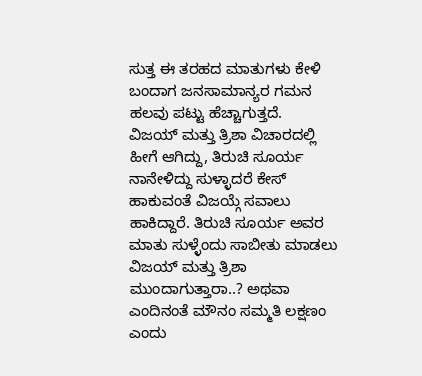ಸುತ್ತ ಈ ತರಹದ ಮಾತುಗಳು ಕೇಳಿ ಬಂದಾಗ ಜನಸಾಮಾನ್ಯರ ಗಮನ ಹಲವು ಪಟ್ಟು ಹೆಚ್ಚಾಗುತ್ತದೆ.
ವಿಜಯ್ ಮತ್ತು ತ್ರಿಶಾ ವಿಚಾರದಲ್ಲಿ ಹೀಗೆ ಆಗಿದ್ದು, ತಿರುಚಿ ಸೂರ್ಯ ನಾನೇಳಿದ್ದು ಸುಳ್ಳಾದರೆ ಕೇಸ್ ಹಾಕುವಂತೆ ವಿಜಯ್ಗೆ ಸವಾಲು ಹಾಕಿದ್ದಾರೆ. ತಿರುಚಿ ಸೂರ್ಯ ಅವರ ಮಾತು ಸುಳ್ಳೆಂದು ಸಾಬೀತು ಮಾಡಲು ವಿಜಯ್ ಮತ್ತು ತ್ರಿಶಾ ಮುಂದಾಗುತ್ತಾರಾ..? ಅಥವಾ ಎಂದಿನಂತೆ ಮೌನಂ ಸಮ್ಮತಿ ಲಕ್ಷಣಂ ಎಂದು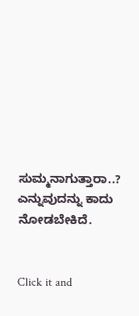ಸುಮ್ಮನಾಗುತ್ತಾರಾ..? ಎನ್ನುವುದನ್ನು ಕಾದು ನೋಡಬೇಕಿದೆ.


Click it and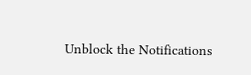Unblock the Notifications